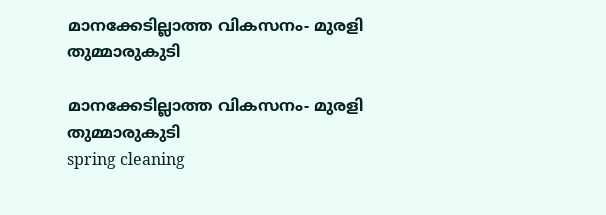മാനക്കേടില്ലാത്ത വികസനം- മുരളി തുമ്മാരുകുടി

മാനക്കേടില്ലാത്ത വികസനം- മുരളി തുമ്മാരുകുടി
spring cleaning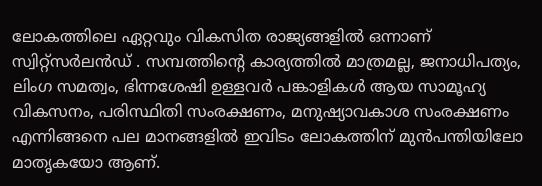ലോകത്തിലെ ഏറ്റവും വികസിത രാജ്യങ്ങളിൽ ഒന്നാണ് സ്വിറ്റ്‌സർലൻഡ് . സമ്പത്തിന്റെ കാര്യത്തിൽ മാത്രമല്ല, ജനാധിപത്യം, ലിംഗ സമത്വം, ഭിന്നശേഷി ഉള്ളവർ പങ്കാളികൾ ആയ സാമൂഹ്യ വികസനം, പരിസ്ഥിതി സംരക്ഷണം, മനുഷ്യാവകാശ സംരക്ഷണം എന്നിങ്ങനെ പല മാനങ്ങളിൽ ഇവിടം ലോകത്തിന് മുൻപന്തിയിലോ മാതൃകയോ ആണ്.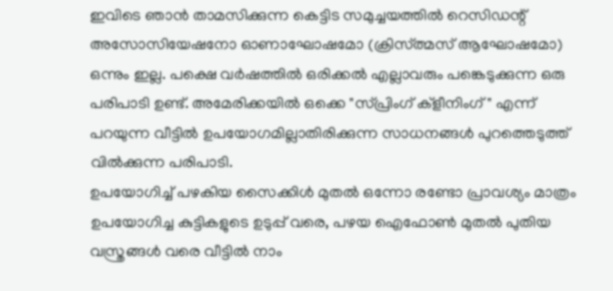ഇവിടെ ഞാൻ താമസിക്കുന്ന കെട്ടിട സമുച്ചയത്തിൽ റെസിഡന്റ് അസോസിയേഷനോ ഓണാഘോഷമോ (ക്രിസ്ത്മസ് ആഘോഷമോ) ഒന്നും ഇല്ല. പക്ഷെ വർഷത്തിൽ ഒരിക്കൽ എല്ലാവരും പങ്കെടുക്കുന്ന ഒരു പരിപാടി ഉണ്ട്. അമേരിക്കയിൽ ഒക്കെ "സ്പ്രിംഗ് ക്‌ളീനിംഗ്" എന്ന് പറയുന്ന വീട്ടിൽ ഉപയോഗമില്ലാതിരിക്കുന്ന സാധനങ്ങൾ പുറത്തെടുത്ത് വിൽക്കുന്ന പരിപാടി.
ഉപയോഗിച്ച് പഴകിയ സൈക്കിൾ മുതൽ ഒന്നോ രണ്ടോ പ്രാവശ്യം മാത്രം ഉപയോഗിച്ച കുട്ടികളുടെ ഉടുപ്പ് വരെ, പഴയ ഐഫോൺ മുതൽ പുതിയ വസ്ത്രങ്ങൾ വരെ വീട്ടിൽ നാം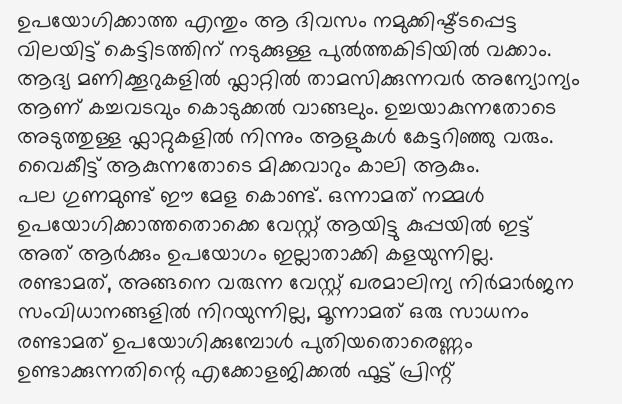ഉപയോഗിക്കാത്ത എന്തും ആ ദിവസം നമുക്കിഷ്ട്ടപ്പെട്ട വിലയിട്ട് കെട്ടിടത്തിന് നടുക്കുള്ള പുൽത്തകിടിയിൽ വക്കാം. ആദ്യ മണിക്കൂറുകളിൽ ഫ്ലാറ്റിൽ താമസിക്കുന്നവർ അന്യോന്യം ആണ് കച്ചവടവും കൊടുക്കൽ വാങ്ങലും. ഉച്ചയാകുന്നതോടെ അടുത്തുള്ള ഫ്ലാറ്റുകളിൽ നിന്നും ആളുകൾ കേട്ടറിഞ്ഞു വരും. വൈകീട്ട് ആകുന്നതോടെ മിക്കവാറും കാലി ആകും.
പല ഗുണമുണ്ട് ഈ മേള കൊണ്ട്. ഒന്നാമത് നമ്മൾ ഉപയോഗിക്കാത്തതൊക്കെ വേസ്റ്റ് ആയിട്ടു കുപ്പയിൽ ഇട്ട് അത് ആർക്കും ഉപയോഗം ഇല്ലാതാക്കി കളയുന്നില്ല. രണ്ടാമത്, അങ്ങനെ വരുന്ന വേസ്റ്റ് ഖരമാലിന്യ നിർമാർജന സംവിധാനങ്ങളിൽ നിറയുന്നില്ല, മൂന്നാമത് ഒരു സാധനം രണ്ടാമത് ഉപയോഗിക്കുമ്പോൾ പുതിയതൊരെണ്ണം ഉണ്ടാക്കുന്നതിന്റെ എക്കോളജിക്കൽ ഫൂട്ട് പ്രിന്റ്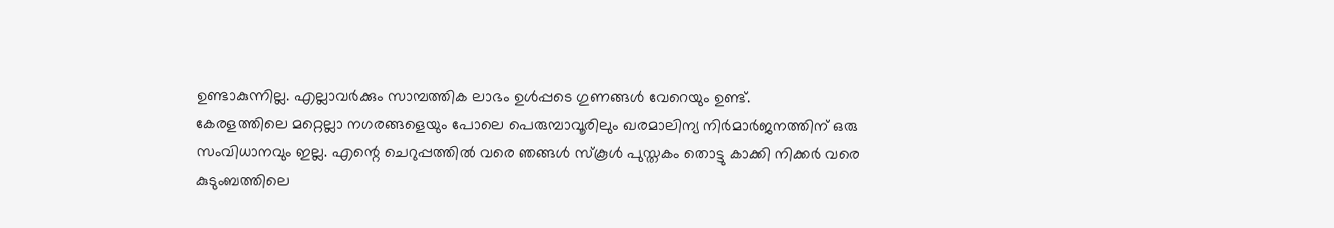ഉണ്ടാകുന്നില്ല. എല്ലാവർക്കും സാമ്പത്തിക ലാഭം ഉൾപ്പടെ ഗുണങ്ങൾ വേറെയും ഉണ്ട്.
കേരളത്തിലെ മറ്റെല്ലാ നഗരങ്ങളെയും പോലെ പെരുമ്പാവൂരിലും ഖരമാലിന്യ നിർമാർജനത്തിന് ഒരു സംവിധാനവും ഇല്ല. എന്റെ ചെറുപ്പത്തിൽ വരെ ഞങ്ങൾ സ്‌കൂൾ പുസ്തകം തൊട്ടു കാക്കി നിക്കർ വരെ കുടുംബത്തിലെ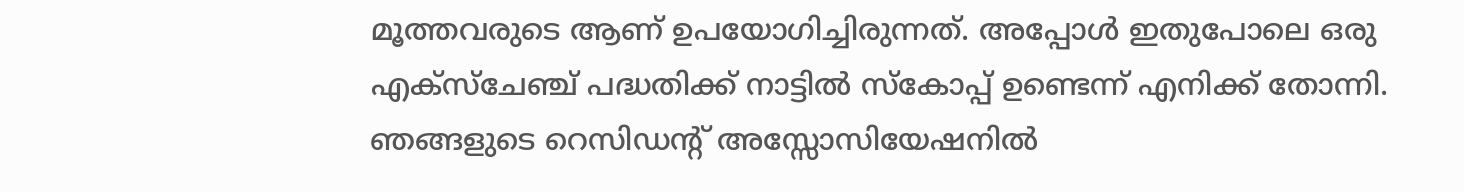മൂത്തവരുടെ ആണ് ഉപയോഗിച്ചിരുന്നത്. അപ്പോൾ ഇതുപോലെ ഒരു എക്സ്ചേഞ്ച് പദ്ധതിക്ക് നാട്ടിൽ സ്കോപ്പ് ഉണ്ടെന്ന് എനിക്ക് തോന്നി. ഞങ്ങളുടെ റെസിഡന്റ് അസ്സോസിയേഷനിൽ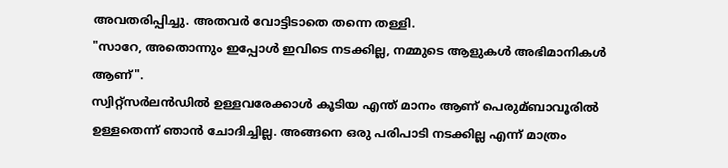അവതരിപ്പിച്ചു. അതവർ വോട്ടിടാതെ തന്നെ തള്ളി.
"സാറേ, അതൊന്നും ഇപ്പോൾ ഇവിടെ നടക്കില്ല, നമ്മുടെ ആളുകൾ അഭിമാനികൾ ആണ്".
സ്വിറ്റ്‌സർലൻഡിൽ ഉള്ളവരേക്കാൾ കൂടിയ എന്ത് മാനം ആണ് പെരുമ്ബാവൂരിൽ ഉള്ളതെന്ന് ഞാൻ ചോദിച്ചില്ല. അങ്ങനെ ഒരു പരിപാടി നടക്കില്ല എന്ന് മാത്രം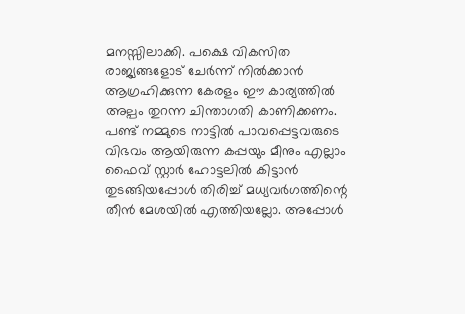മനസ്സിലാക്കി. പക്ഷെ വികസിത രാജ്യങ്ങളോട് ചേർന്ന് നിൽക്കാൻ ആഗ്രഹിക്കുന്ന കേരളം ഈ കാര്യത്തിൽ അല്പം തുറന്ന ചിന്താഗതി കാണിക്കണം.
പണ്ട് നമ്മുടെ നാട്ടിൽ പാവപ്പെട്ടവരുടെ വിഭവം ആയിരുന്ന കപ്പയും മീനും എല്ലാം ഫൈവ് സ്റ്റാർ ഹോട്ടലിൽ കിട്ടാൻ തുടങ്ങിയപ്പോൾ തിരിച്ച് മധ്യവർഗത്തിന്റെ തീൻ മേശയിൽ എത്തിയല്ലോ. അപ്പോൾ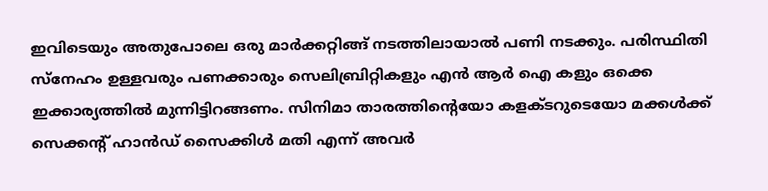ഇവിടെയും അതുപോലെ ഒരു മാർക്കറ്റിങ്ങ് നടത്തിലായാൽ പണി നടക്കും. പരിസ്ഥിതി സ്നേഹം ഉള്ളവരും പണക്കാരും സെലിബ്രിറ്റികളും എൻ ആർ ഐ കളും ഒക്കെ ഇക്കാര്യത്തിൽ മുന്നിട്ടിറങ്ങണം. സിനിമാ താരത്തിന്റെയോ കളക്ടറുടെയോ മക്കൾക്ക് സെക്കന്റ് ഹാൻഡ് സൈക്കിൾ മതി എന്ന് അവർ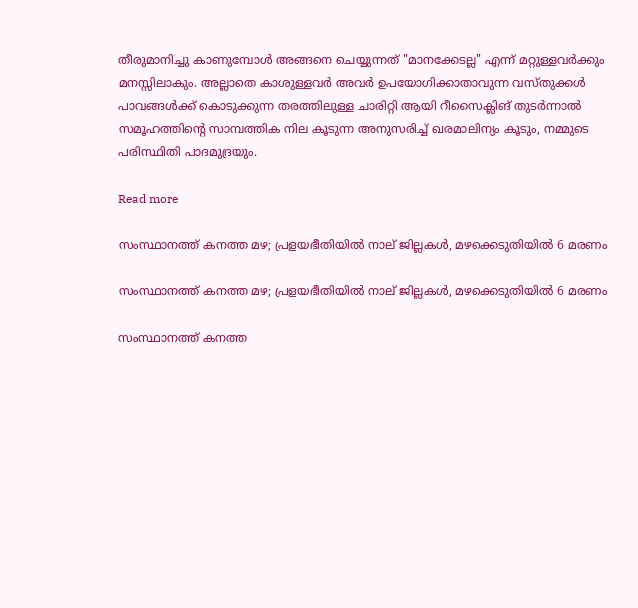തീരുമാനിച്ചു കാണുമ്പോൾ അങ്ങനെ ചെയ്യുന്നത് "മാനക്കേടല്ല" എന്ന് മറ്റുള്ളവർക്കും മനസ്സിലാകും. അല്ലാതെ കാശുള്ളവർ അവർ ഉപയോഗിക്കാതാവുന്ന വസ്തുക്കൾ പാവങ്ങൾക്ക് കൊടുക്കുന്ന തരത്തിലുള്ള ചാരിറ്റി ആയി റീസൈക്ലിങ് തുടർന്നാൽ സമൂഹത്തിന്റെ സാമ്പത്തിക നില കൂടുന്ന അനുസരിച്ച് ഖരമാലിന്യം കൂടും, നമ്മുടെ പരിസ്ഥിതി പാദമുദ്രയും.

Read more

സംസ്ഥാനത്ത് കനത്ത മഴ; പ്രളയഭീതിയിൽ നാല് ജില്ലകൾ, മഴക്കെടുതിയിൽ 6 മരണം

സംസ്ഥാനത്ത് കനത്ത മഴ; പ്രളയഭീതിയിൽ നാല് ജില്ലകൾ, മഴക്കെടുതിയിൽ 6 മരണം

സംസ്ഥാനത്ത് കനത്ത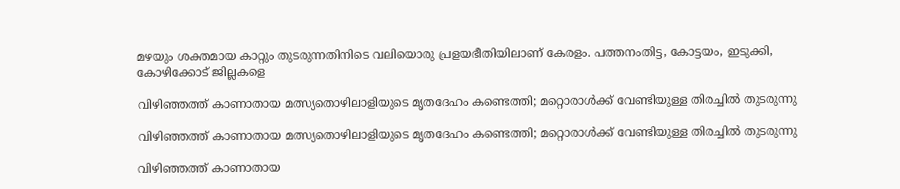മഴയും ശക്തമായ കാറ്റും തുടരുന്നതിനിടെ വലിയൊരു പ്രളയഭീതിയിലാണ് കേരളം. പത്തനംതിട്ട, കോട്ടയം, ഇടുക്കി, കോഴിക്കോട് ജില്ലകളെ

വിഴിഞ്ഞത്ത് കാണാതായ മത്സ്യതൊഴിലാളിയുടെ മൃതദേഹം കണ്ടെത്തി; മറ്റൊരാൾക്ക് വേണ്ടിയുള്ള തിരച്ചിൽ തുടരുന്നു

വിഴിഞ്ഞത്ത് കാണാതായ മത്സ്യതൊഴിലാളിയുടെ മൃതദേഹം കണ്ടെത്തി; മറ്റൊരാൾക്ക് വേണ്ടിയുള്ള തിരച്ചിൽ തുടരുന്നു

വിഴിഞ്ഞത്ത് കാണാതായ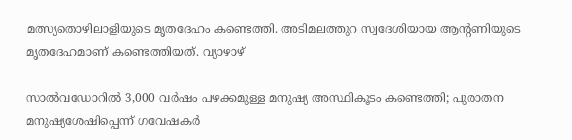മത്സ്യതൊഴിലാളിയുടെ മൃതദേഹം കണ്ടെത്തി. അടിമലത്തുറ സ്വദേശിയായ ആന്റണിയുടെ മൃതദേഹമാണ് കണ്ടെത്തിയത്. വ്യാഴാഴ്

സാൽവഡോറിൽ 3,000 വർഷം പഴക്കമുള്ള മനുഷ്യ അസ്ഥികൂടം കണ്ടെത്തി; പുരാതന മനുഷ്യശേഷിപ്പെന്ന് ഗവേഷകർ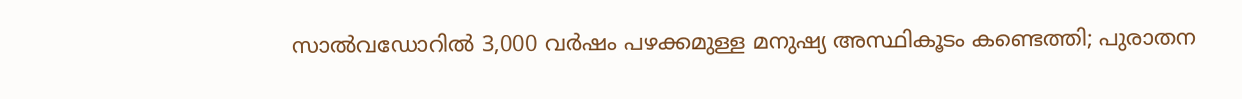സാൽവഡോറിൽ 3,000 വർഷം പഴക്കമുള്ള മനുഷ്യ അസ്ഥികൂടം കണ്ടെത്തി; പുരാതന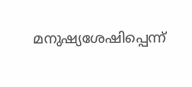മനുഷ്യശേഷിപ്പെന്ന്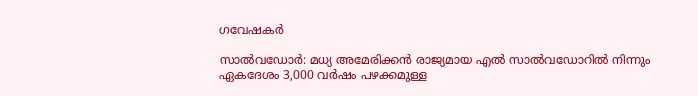ഗവേഷകർ

സാൽവഡോർ: മധ്യ അമേരിക്കൻ രാജ്യമായ എൽ സാൽവഡോറിൽ നിന്നും ഏകദേശം 3,000 വർഷം പഴക്കമുള്ള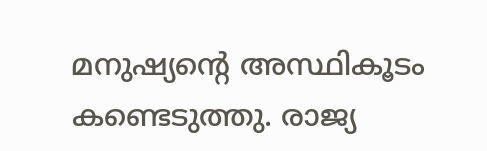മനുഷ്യൻ്റെ അസ്ഥികൂടം കണ്ടെടുത്തു. രാജ്യ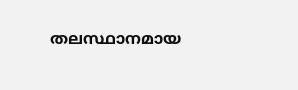തലസ്ഥാനമായ